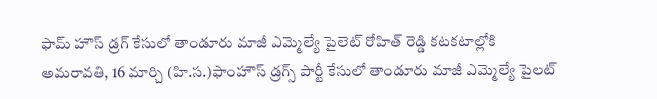ఫామ్ హౌస్ డ్రగ్ కేసులో తాండూరు మాజీ ఎమ్మెల్యే పైలెట్ రోహిత్ రెడ్డి కటకటాల్లోకి
అమరావతి, 16 మార్చి (హి.స.)ఫాంహౌస్ డ్రగ్స్ పార్టీ కేసులో తాండూరు మాజీ ఎమ్మెల్యే పైలట్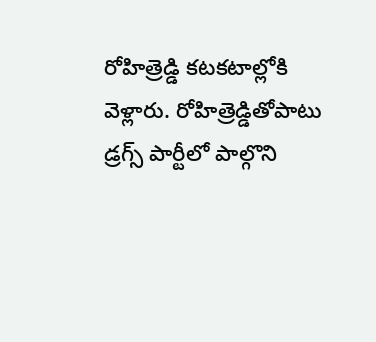రోహిత్రెడ్డి కటకటాల్లోకి వెళ్లారు. రోహిత్రెడ్డితోపాటు డ్రగ్స్ పార్టీలో పాల్గొని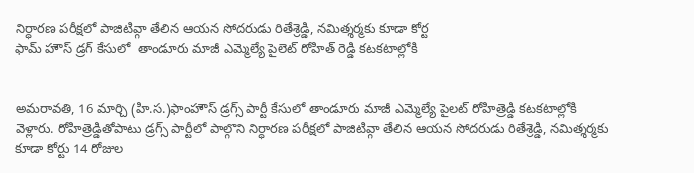నిర్ధారణ పరీక్షలో పాజిటివ్గా తేలిన ఆయన సోదరుడు రితేశ్రెడ్డి, నమిత్శర్మకు కూడా కోర్ట
ఫామ్ హౌస్ డ్రగ్ కేసులో  తాండూరు మాజీ ఎమ్మెల్యే పైలెట్ రోహిత్ రెడ్డి కటకటాల్లోకి


అమరావతి, 16 మార్చి (హి.స.)ఫాంహౌస్ డ్రగ్స్ పార్టీ కేసులో తాండూరు మాజీ ఎమ్మెల్యే పైలట్ రోహిత్రెడ్డి కటకటాల్లోకి వెళ్లారు. రోహిత్రెడ్డితోపాటు డ్రగ్స్ పార్టీలో పాల్గొని నిర్ధారణ పరీక్షలో పాజిటివ్గా తేలిన ఆయన సోదరుడు రితేశ్రెడ్డి, నమిత్శర్మకు కూడా కోర్టు 14 రోజుల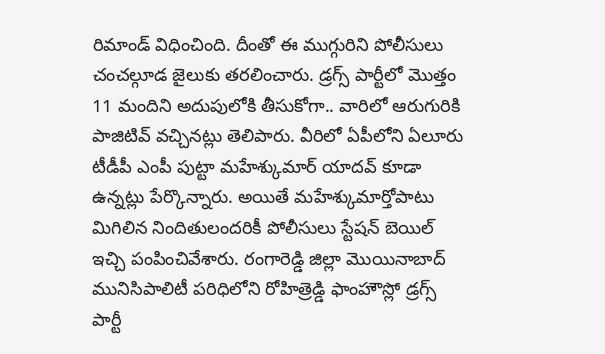రిమాండ్ విధించింది. దీంతో ఈ ముగ్గురిని పోలీసులు చంచల్గూడ జైలుకు తరలించారు. డ్రగ్స్ పార్టీలో మొత్తం 11 మందిని అదుపులోకి తీసుకోగా.. వారిలో ఆరుగురికి పాజిటివ్ వచ్చినట్లు తెలిపారు. వీరిలో ఏపీలోని ఏలూరు టీడీపీ ఎంపీ పుట్టా మహేశ్కుమార్ యాదవ్ కూడా ఉన్నట్లు పేర్కొన్నారు. అయితే మహేశ్కుమార్తోపాటు మిగిలిన నిందితులందరికీ పోలీసులు స్టేషన్ బెయిల్ ఇచ్చి పంపించివేశారు. రంగారెడ్డి జిల్లా మొయినాబాద్ మునిసిపాలిటీ పరిధిలోని రోహిత్రెడ్డి ఫాంహౌస్లో డ్రగ్స్ పార్టీ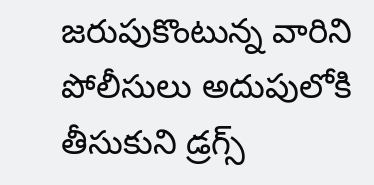జరుపుకొంటున్న వారిని పోలీసులు అదుపులోకి తీసుకుని డ్రగ్స్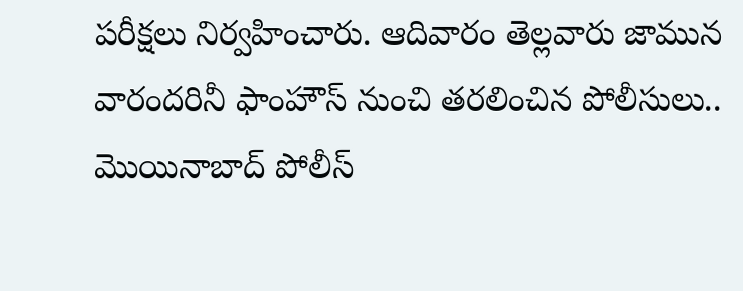పరీక్షలు నిర్వహించారు. ఆదివారం తెల్లవారు జామున వారందరినీ ఫాంహౌస్ నుంచి తరలించిన పోలీసులు.. మొయినాబాద్ పోలీస్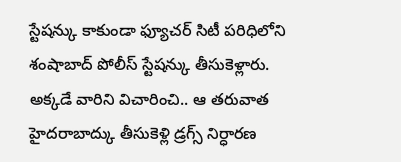స్టేషన్కు కాకుండా ఫ్యూచర్ సిటీ పరిధిలోని శంషాబాద్ పోలీస్ స్టేషన్కు తీసుకెళ్లారు. అక్కడే వారిని విచారించి.. ఆ తరువాత హైదరాబాద్కు తీసుకెళ్లి డ్రగ్స్ నిర్ధారణ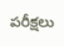పరీక్షలు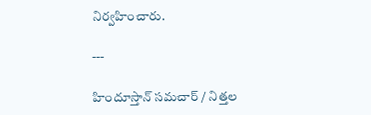నిర్వహించారు.

---

హిందూస్తాన్ సమచార్ / నిత్తల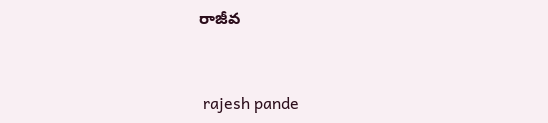రాజీవ


 rajesh pande